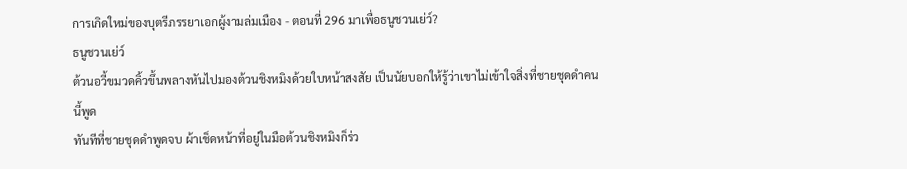การเกิดใหม่ของบุตรีภรรยาเอกผู้งามล่มเมือง - ตอนที่ 296 มาเพื่อธนูชวนเย่ว์?
ธนูชวนเย่ว์
ต้วนอวี้ขมวดคิ้วขึ้นพลางหันไปมองต้วนชิงหมิงด้วยใบหน้าสงสัย เป็นนัยบอกให้รู้ว่าเขาไม่เข้าใจสิ่งที่ชายชุดดำคน
นี้พูด
ทันทีที่ชายชุดดำพูดจบ ผ้าเช็ดหน้าที่อยู่ในมือต้วนชิงหมิงก็ร่ว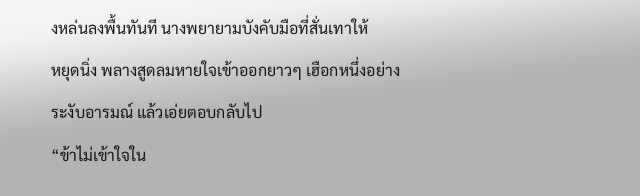งหล่นลงพื้นทันที นางพยายามบังคับมือที่สั่นเทาให้
หยุดนิ่ง พลางสูดลมหายใจเข้าออกยาวๆ เฮือกหนึ่งอย่างระงับอารมณ์ แล้วเอ่ยตอบกลับไป
“ข้าไม่เข้าใจใน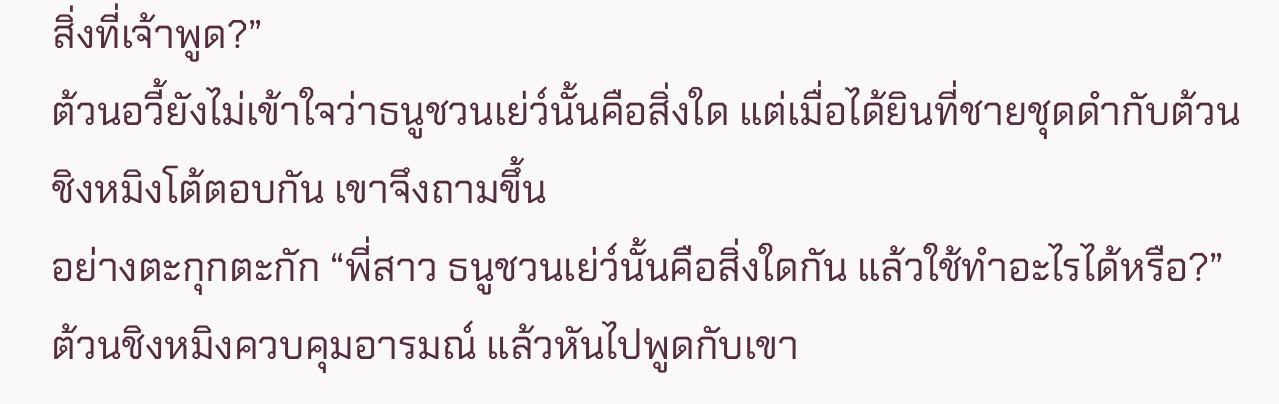สิ่งที่เจ้าพูด?”
ต้วนอวี้ยังไม่เข้าใจว่าธนูชวนเย่ว์นั้นคือสิ่งใด แต่เมื่อได้ยินที่ชายชุดดำกับต้วนชิงหมิงโต้ตอบกัน เขาจึงถามขึ้น
อย่างตะกุกตะกัก “พี่สาว ธนูชวนเย่ว์นั้นคือสิ่งใดกัน แล้วใช้ทำอะไรได้หรือ?”
ต้วนชิงหมิงควบคุมอารมณ์ แล้วหันไปพูดกับเขา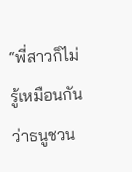“พี่สาวก็ไม่รู้เหมือนกันว่าธนูชวน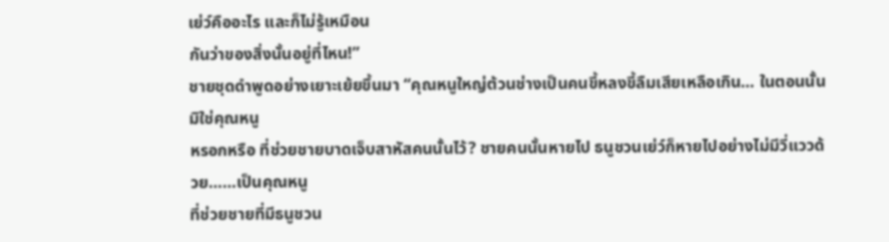เย่ว์คืออะไร และก็ไม่รู้เหมือน
กันว่าของสิ่งนั้นอยู่ที่ไหน!”
ชายชุดดำพูดอย่างเยาะเย้ยขึ้นมา “คุณหนูใหญ่ต้วนช่างเป็นคนขี้หลงขี้ลืมเสียเหลือเกิน… ในตอนนั้นมิใช่คุณหนู
หรอกหรือ ที่ช่วยชายบาดเจ็บสาหัสคนนั้นไว้? ชายคนนั้นหายไป ธนูชวนเย่ว์ก็หายไปอย่างไม่มีวี่แววด้วย……เป็นคุณหนู
ที่ช่วยชายที่มีธนูชวน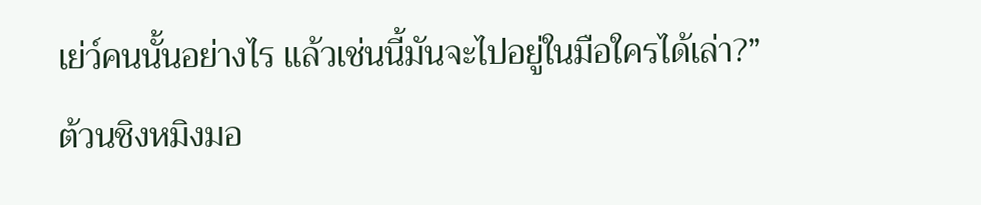เย่ว์คนนั้นอย่างไร แล้วเช่นนี้มันจะไปอยู่ในมือใครได้เล่า?”
ต้วนชิงหมิงมอ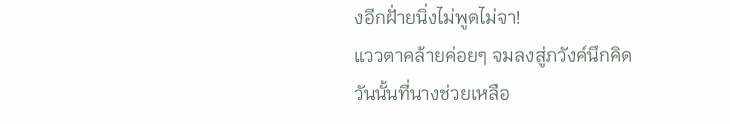งอีกฝั่ายนิ่งไม่พูดไม่จา!
แววตาคล้ายค่อยๆ จมลงสู่ภวังค์นึกคิด วันนั้นที่นางช่วยเหลือ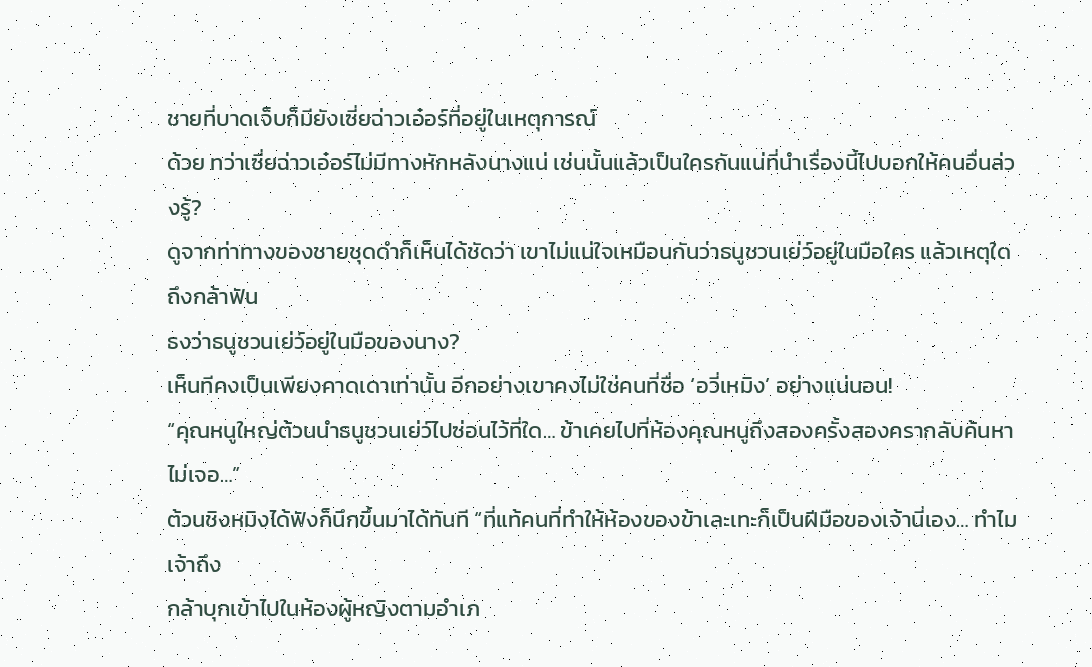ชายที่บาดเจ็บก็มียังเซี่ยฉ่าวเอ๋อร์ที่อยู่ในเหตุการณ์
ด้วย ทว่าเซี่ยฉ่าวเอ๋อร์ไม่มีทางหักหลังนางแน่ เช่นนั้นแล้วเป็นใครกันแน่ที่นำเรื่องนี้ไปบอกให้คนอื่นล่วงรู้?
ดูจากท่าทางของชายชุดดำก็เห็นได้ชัดว่า เขาไม่แน่ใจเหมือนกันว่าธนูชวนเย่ว์อยู่ในมือใคร แล้วเหตุใดถึงกล้าฟัน
ธงว่าธนูชวนเย่ว์อยู่ในมือของนาง?
เห็นทีคงเป็นเพียงคาดเดาเท่านั้น อีกอย่างเขาคงไม่ใช่คนที่ชื่อ ‘อวี่เหมิง’ อย่างแน่นอน!
“คุณหนูใหญ่ต้วนนำธนูชวนเย่ว์ไปซ่อนไว้ที่ใด… ข้าเคยไปที่ห้องคุณหนูถึงสองครั้งสองครากลับค้นหาไม่เจอ…”
ต้วนชิงหมิงได้ฟังก็นึกขึ้นมาได้ทันที “ที่แท้คนที่ทำให้ห้องของข้าเละเทะก็เป็นฝีมือของเจ้านี่เอง… ทำไมเจ้าถึง
กล้าบุกเข้าไปในห้องผู้หญิงตามอำเภ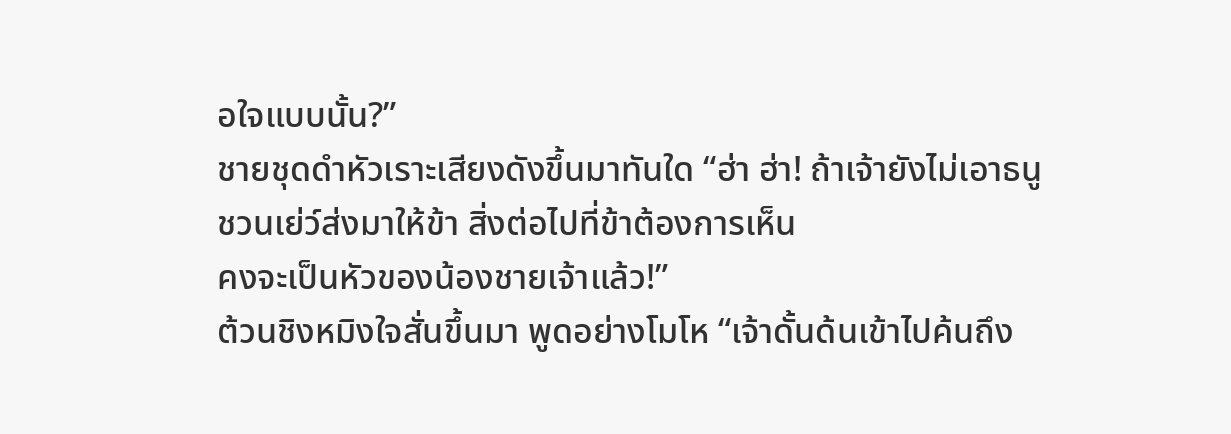อใจแบบนั้น?”
ชายชุดดำหัวเราะเสียงดังขึ้นมาทันใด “ฮ่า ฮ่า! ถ้าเจ้ายังไม่เอาธนูชวนเย่ว์ส่งมาให้ข้า สิ่งต่อไปที่ข้าต้องการเห็น
คงจะเป็นหัวของน้องชายเจ้าแล้ว!”
ต้วนชิงหมิงใจสั่นขึ้นมา พูดอย่างโมโห “เจ้าดั้นด้นเข้าไปค้นถึง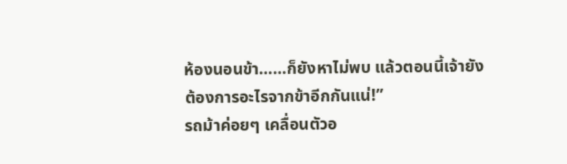ห้องนอนข้า……ก็ยังหาไม่พบ แล้วตอนนี้เจ้ายัง
ต้องการอะไรจากข้าอีกกันแน่!”
รถม้าค่อยๆ เคลื่อนตัวอ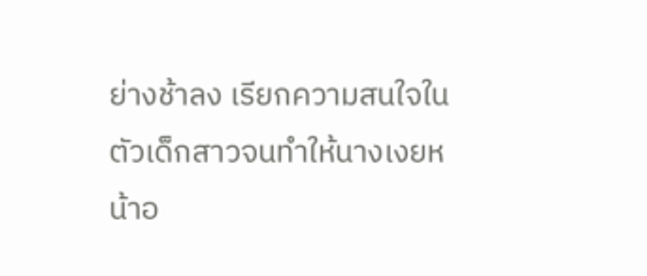ย่างช้าลง เรียกความสนใจในตัวเด็กสาวจนทำให้นางเงยหน้าอ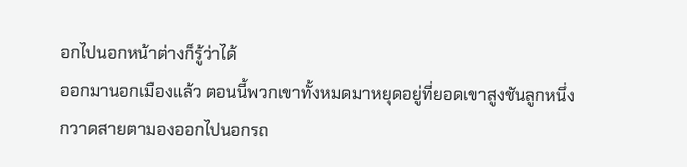อกไปนอกหน้าต่างก็รู้ว่าได้
ออกมานอกเมืองแล้ว ตอนนี้พวกเขาทั้งหมดมาหยุดอยู่ที่ยอดเขาสูงชันลูกหนึ่ง กวาดสายตามองออกไปนอกรถ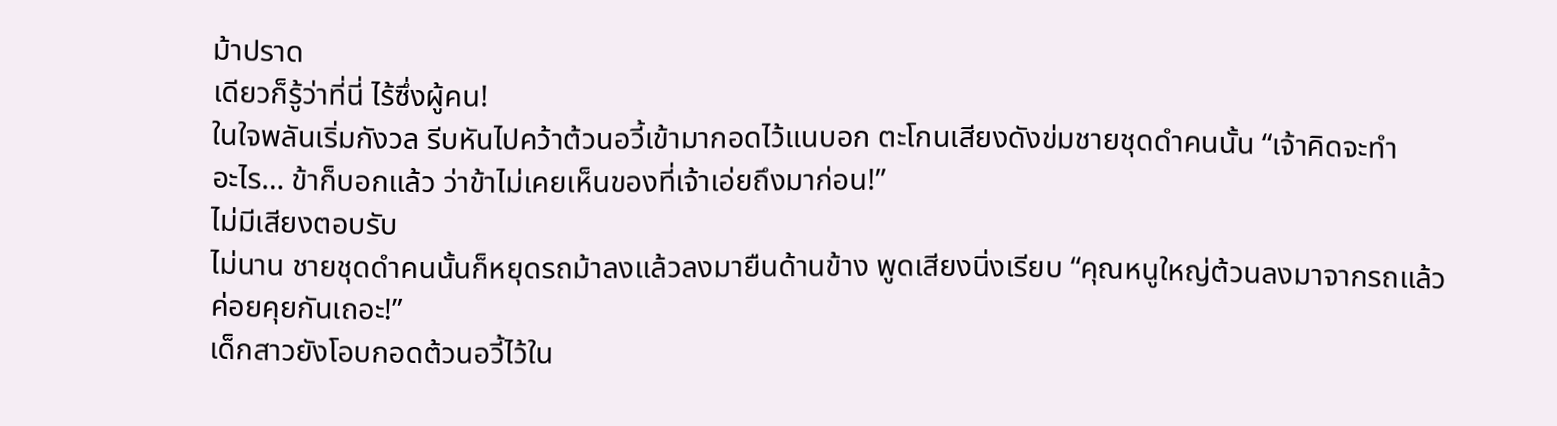ม้าปราด
เดียวก็รู้ว่าที่นี่ ไร้ซึ่งผู้คน!
ในใจพลันเริ่มกังวล รีบหันไปคว้าต้วนอวี้เข้ามากอดไว้แนบอก ตะโกนเสียงดังข่มชายชุดดำคนนั้น “เจ้าคิดจะทำ
อะไร… ข้าก็บอกแล้ว ว่าข้าไม่เคยเห็นของที่เจ้าเอ่ยถึงมาก่อน!”
ไม่มีเสียงตอบรับ
ไม่นาน ชายชุดดำคนนั้นก็หยุดรถม้าลงแล้วลงมายืนด้านข้าง พูดเสียงนิ่งเรียบ “คุณหนูใหญ่ต้วนลงมาจากรถแล้ว
ค่อยคุยกันเถอะ!”
เด็กสาวยังโอบกอดต้วนอวี้ไว้ใน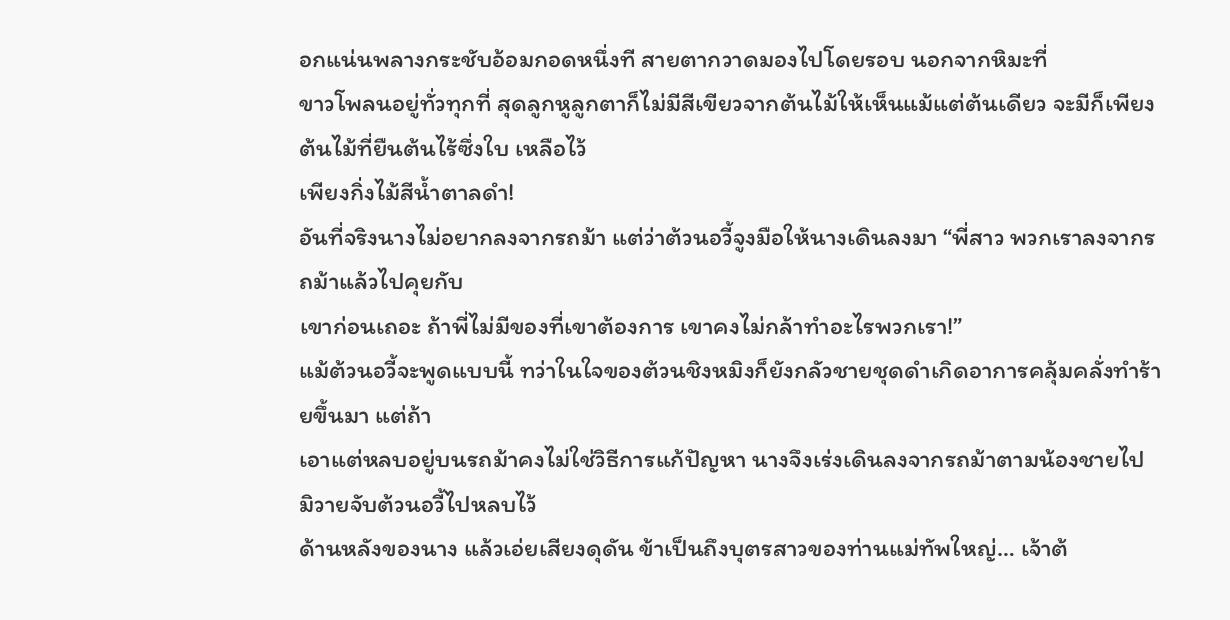อกแน่นพลางกระชับอ้อมกอดหนึ่งที สายตากวาดมองไปโดยรอบ นอกจากหิมะที่
ขาวโพลนอยู่ทั่วทุกที่ สุดลูกหูลูกตาก็ไม่มีสีเขียวจากต้นไม้ให้เห็นแม้แต่ต้นเดียว จะมีก็เพียงต้นไม้ที่ยืนต้นไร้ซึ่งใบ เหลือไว้
เพียงกิ่งไม้สีนํ้าตาลดำ!
อันที่จริงนางไม่อยากลงจากรถม้า แต่ว่าต้วนอวี้จูงมือให้นางเดินลงมา “พี่สาว พวกเราลงจากรถม้าแล้วไปคุยกับ
เขาก่อนเถอะ ถ้าพี่ไม่มีของที่เขาต้องการ เขาคงไม่กล้าทำอะไรพวกเรา!”
แม้ต้วนอวี้จะพูดแบบนี้ ทว่าในใจของต้วนชิงหมิงก็ยังกลัวชายชุดดำเกิดอาการคลุ้มคลั่งทำร้ายขึ้นมา แต่ถ้า
เอาแต่หลบอยู่บนรถม้าคงไม่ใช่วิธีการแก้ปัญหา นางจึงเร่งเดินลงจากรถม้าตามน้องชายไป มิวายจับต้วนอวี้ไปหลบไว้
ด้านหลังของนาง แล้วเอ่ยเสียงดุดัน ข้าเป็นถึงบุตรสาวของท่านแม่ทัพใหญ่… เจ้าต้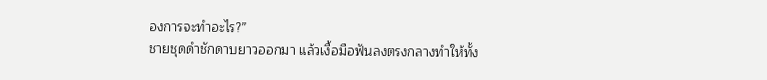องการจะทำอะไร?”
ชายชุดดำชักดาบยาวออกมา แล้วเงื้อมือฟันลงตรงกลางทำให้ทั้ง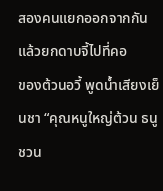สองคนแยกออกจากกัน แล้วยกดาบจี้ไปที่คอ
ของต้วนอวี้ พูดนํ้าเสียงเย็นชา “คุณหนูใหญ่ต้วน ธนูชวน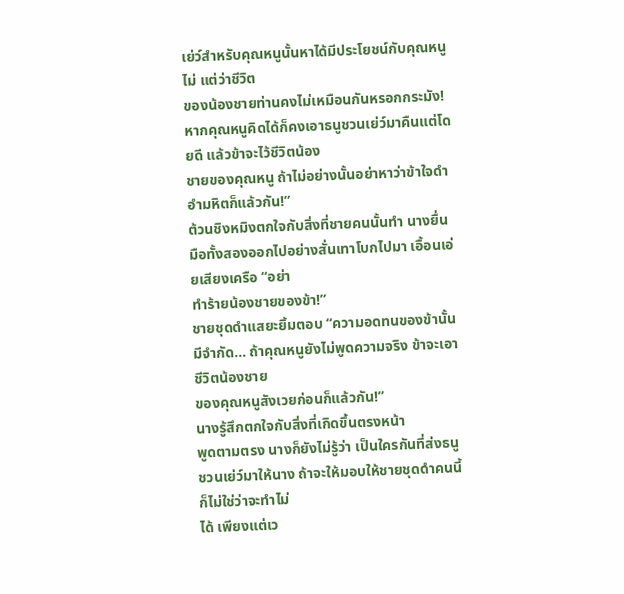เย่ว์สำหรับคุณหนูนั้นหาได้มีประโยชน์กับคุณหนูไม่ แต่ว่าชีวิต
ของน้องชายท่านคงไม่เหมือนกันหรอกกระมัง! หากคุณหนูคิดได้ก็คงเอาธนูชวนเย่ว์มาคืนแต่โดยดี แล้วข้าจะไว้ชีวิตน้อง
ชายของคุณหนู ถ้าไม่อย่างนั้นอย่าหาว่าข้าใจดำอำมหิตก็แล้วกัน!”
ต้วนชิงหมิงตกใจกับสิ่งที่ชายคนนั้นทำ นางยื่นมือทั้งสองออกไปอย่างสั่นเทาโบกไปมา เอื้อนเอ่ยเสียงเครือ “อย่า
ทำร้ายน้องชายของข้า!”
ชายชุดดำแสยะยิ้มตอบ “ความอดทนของข้านั้นมีจำกัด… ถ้าคุณหนูยังไม่พูดความจริง ข้าจะเอาชีวิตน้องชาย
ของคุณหนูสังเวยก่อนก็แล้วกัน!”
นางรู้สึกตกใจกับสิ่งที่เกิดขึ้นตรงหน้า
พูดตามตรง นางก็ยังไม่รู้ว่า เป็นใครกันที่ส่งธนูชวนเย่ว์มาให้นาง ถ้าจะให้มอบให้ชายชุดดำคนนี้ก็ไม่ใช่ว่าจะทำไม่
ได้ เพียงแต่เว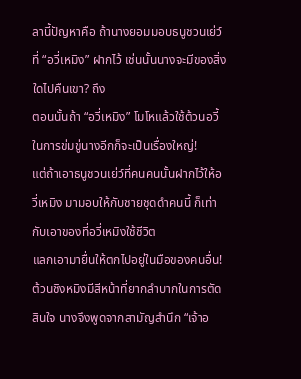ลานี้ปัญหาคือ ถ้านางยอมมอบธนูชวนเย่ว์ที่ “อวี่เหมิง” ฝากไว้ เช่นนั้นนางจะมีของสิ่งใดไปคืนเขา? ถึง
ตอนนั้นถ้า “อวี่เหมิง” โมโหแล้วใช้ต้วนอวี้ในการข่มขู่นางอีกก็จะเป็นเรื่องใหญ่!
แต่ถ้าเอาธนูชวนเย่ว์ที่คนคนนั้นฝากไว้ให้อวี่เหมิง มามอบให้กับชายชุดดำคนนี้ ก็เท่ากับเอาของที่อวี่เหมิงใช้ชีวิต
แลกเอามายื่นให้ตกไปอยู่ในมือของคนอื่น!
ต้วนชิงหมิงมีสีหน้าที่ยากลำบากในการตัดสินใจ นางจึงพูดจากสามัญสำนึก “เจ้าอ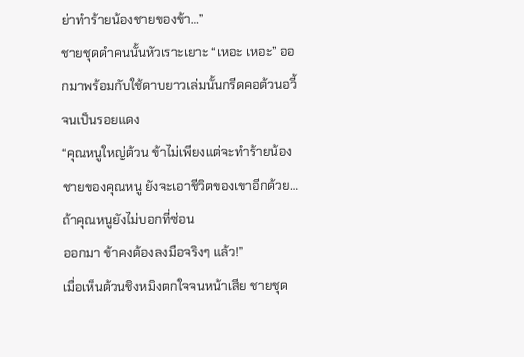ย่าทำร้ายน้องชายของข้า…”
ชายชุดดำคนนั้นหัวเราะเยาะ “เหอะ เหอะ” ออกมาพร้อมกับใช้ดาบยาวเล่มนั้นกรีดคอต้วนอวี้จนเป็นรอยแดง
“คุณหนูใหญ่ต้วน ข้าไม่เพียงแต่จะทำร้ายน้องชายของคุณหนู ยังจะเอาชีวิตของเขาอีกด้วย… ถ้าคุณหนูยังไม่บอกที่ซ่อน
ออกมา ข้าคงต้องลงมือจริงๆ แล้ว!”
เมื่อเห็นต้วนชิงหมิงตกใจจนหน้าเสีย ชายชุด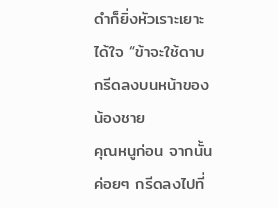ดำก็ยิ่งหัวเราะเยาะได้ใจ “ข้าจะใช้ดาบกรีดลงบนหน้าของน้องชาย
คุณหนูก่อน จากนั้นค่อยๆ กรีดลงไปที่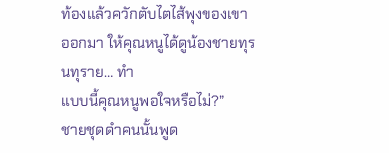ท้องแล้วควักตับไตไส้พุงของเขาออกมา ให้คุณหนูได้ดูน้องชายทุรนทุราย… ทำ
แบบนี้คุณหนูพอใจหรือไม่?”
ชายชุดดำคนนั้นพูด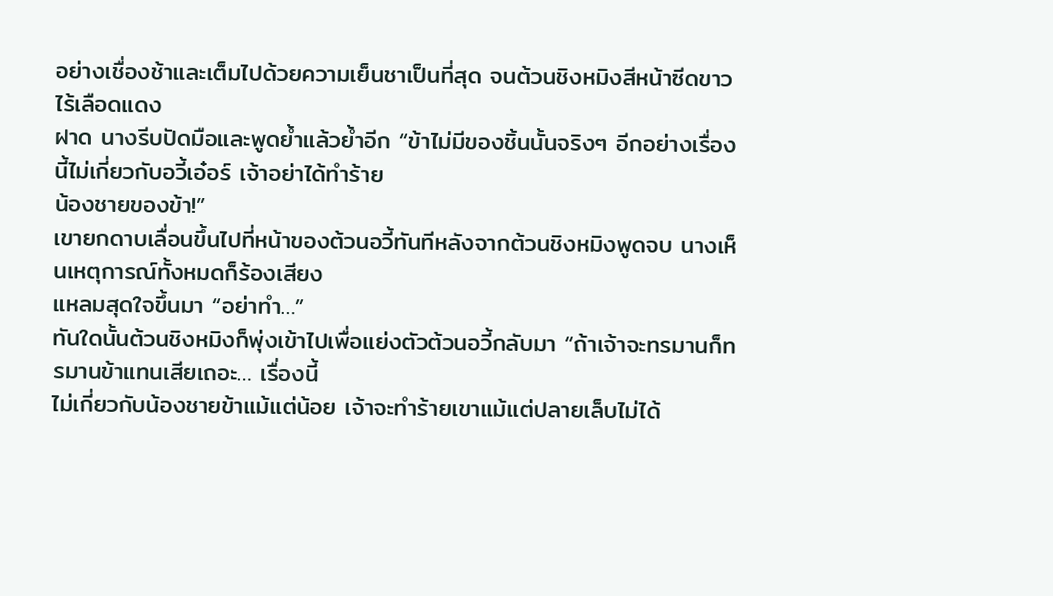อย่างเชื่องช้าและเต็มไปด้วยความเย็นชาเป็นที่สุด จนต้วนชิงหมิงสีหน้าซีดขาวไร้เลือดแดง
ฝาด นางรีบปัดมือและพูดยํ้าแล้วยํ้าอีก “ข้าไม่มีของชิ้นนั้นจริงๆ อีกอย่างเรื่องนี้ไม่เกี่ยวกับอวี้เอ๋อร์ เจ้าอย่าได้ทำร้าย
น้องชายของข้า!”
เขายกดาบเลื่อนขึ้นไปที่หน้าของต้วนอวี้ทันทีหลังจากต้วนชิงหมิงพูดจบ นางเห็นเหตุการณ์ทั้งหมดก็ร้องเสียง
แหลมสุดใจขึ้นมา “อย่าทำ…”
ทันใดนั้นต้วนชิงหมิงก็พุ่งเข้าไปเพื่อแย่งตัวต้วนอวี้กลับมา “ถ้าเจ้าจะทรมานก็ทรมานข้าแทนเสียเถอะ… เรื่องนี้
ไม่เกี่ยวกับน้องชายข้าแม้แต่น้อย เจ้าจะทำร้ายเขาแม้แต่ปลายเล็บไม่ได้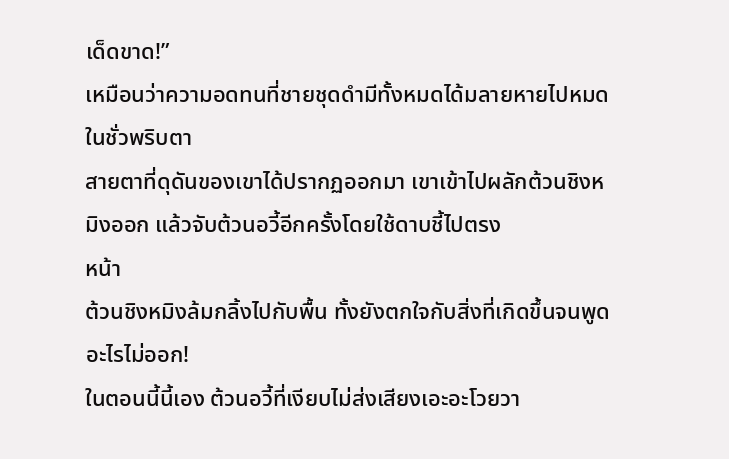เด็ดขาด!”
เหมือนว่าความอดทนที่ชายชุดดำมีทั้งหมดได้มลายหายไปหมดในชั่วพริบตา
สายตาที่ดุดันของเขาได้ปรากฏออกมา เขาเข้าไปผลักต้วนชิงหมิงออก แล้วจับต้วนอวี้อีกครั้งโดยใช้ดาบชี้ไปตรง
หน้า
ต้วนชิงหมิงล้มกลิ้งไปกับพื้น ทั้งยังตกใจกับสิ่งที่เกิดขึ้นจนพูดอะไรไม่ออก!
ในตอนนี้นี้เอง ต้วนอวี้ที่เงียบไม่ส่งเสียงเอะอะโวยวา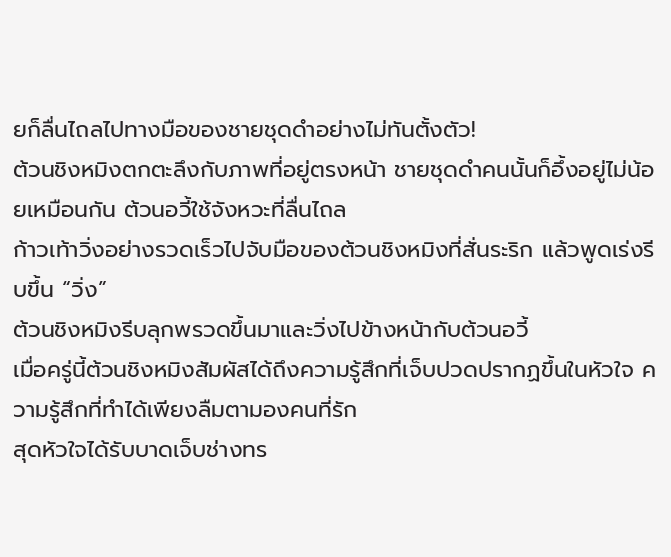ยก็ลื่นไถลไปทางมือของชายชุดดำอย่างไม่ทันตั้งตัว!
ต้วนชิงหมิงตกตะลึงกับภาพที่อยู่ตรงหน้า ชายชุดดำคนนั้นก็อึ้งอยู่ไม่น้อยเหมือนกัน ต้วนอวี้ใช้จังหวะที่ลื่นไถล
ก้าวเท้าวิ่งอย่างรวดเร็วไปจับมือของต้วนชิงหมิงที่สั่นระริก แล้วพูดเร่งรีบขึ้น “วิ่ง”
ต้วนชิงหมิงรีบลุกพรวดขึ้นมาและวิ่งไปข้างหน้ากับต้วนอวี้
เมื่อครู่นี้ต้วนชิงหมิงสัมผัสได้ถึงความรู้สึกที่เจ็บปวดปรากฏขึ้นในหัวใจ ความรู้สึกที่ทำได้เพียงลืมตามองคนที่รัก
สุดหัวใจได้รับบาดเจ็บช่างทร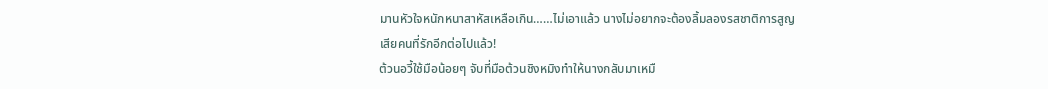มานหัวใจหนักหนาสาหัสเหลือเกิน……ไม่เอาแล้ว นางไม่อยากจะต้องลิ้มลองรสชาติการสูญ
เสียคนที่รักอีกต่อไปแล้ว!
ต้วนอวี้ใช้มือน้อยๆ จับที่มือต้วนชิงหมิงทำให้นางกลับมาเหมื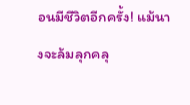อนมีชีวิตอีกครั้ง! แม้นางจะล้มลุกคลุ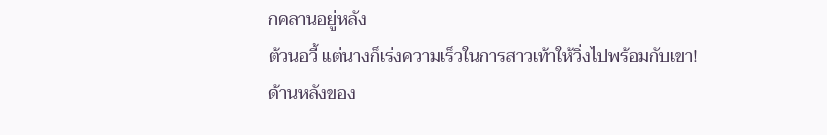กคลานอยู่หลัง
ต้วนอวี้ แต่นางก็เร่งความเร็วในการสาวเท้าให้วิ่งไปพร้อมกับเขา!
ด้านหลังของ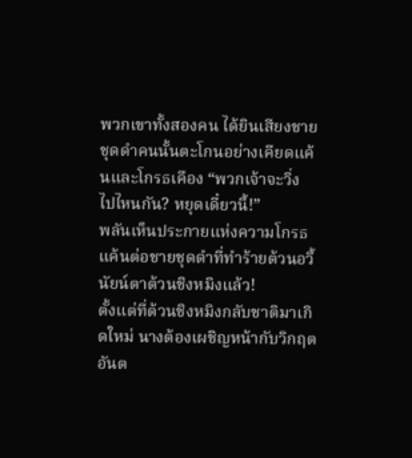พวกเขาทั้งสองคน ได้ยินเสียงชายชุดดำคนนั้นตะโกนอย่างเคียดแค้นและโกรธเคือง “พวกเจ้าจะวิ่ง
ไปไหนกัน? หยุดเดี๋ยวนี้!”
พลันเห็นประกายแห่งความโกรธแค้นต่อชายชุดดำที่ทำร้ายต้วนอวี้นัยน์ตาต้วนชิงหมิงแล้ว!
ตั้งแต่ที่ต้วนชิงหมิงกลับชาติมาเกิดใหม่ นางต้องเผชิญหน้ากับวิกฤตอันต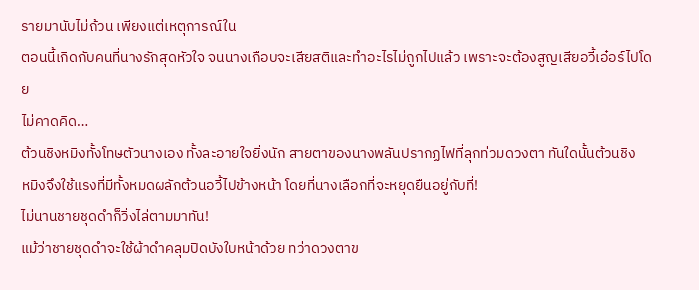รายมานับไม่ถ้วน เพียงแต่เหตุการณ์ใน
ตอนนี้เกิดกับคนที่นางรักสุดหัวใจ จนนางเกือบจะเสียสติและทำอะไรไม่ถูกไปแล้ว เพราะจะต้องสูญเสียอวี้เอ๋อร์ไปโดย
ไม่คาดคิด…
ต้วนชิงหมิงทั้งโทษตัวนางเอง ทั้งละอายใจยิ่งนัก สายตาของนางพลันปรากฏไฟที่ลุกท่วมดวงตา ทันใดนั้นต้วนชิง
หมิงจึงใช้แรงที่มีทั้งหมดผลักต้วนอวี้ไปข้างหน้า โดยที่นางเลือกที่จะหยุดยืนอยู่กับที่!
ไม่นานชายชุดดำก็วิ่งไล่ตามมาทัน!
แม้ว่าชายชุดดำจะใช้ผ้าดำคลุมปิดบังใบหน้าด้วย ทว่าดวงตาข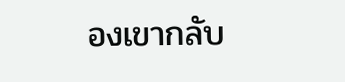องเขากลับ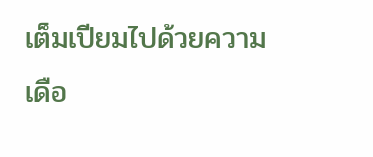เต็มเปียมไปด้วยความเดือ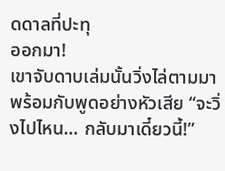ดดาลที่ปะทุ
ออกมา!
เขาจับดาบเล่มนั้นวิ่งไล่ตามมาพร้อมกับพูดอย่างหัวเสีย “จะวิ่งไปไหน… กลับมาเดี๋ยวนี้!”